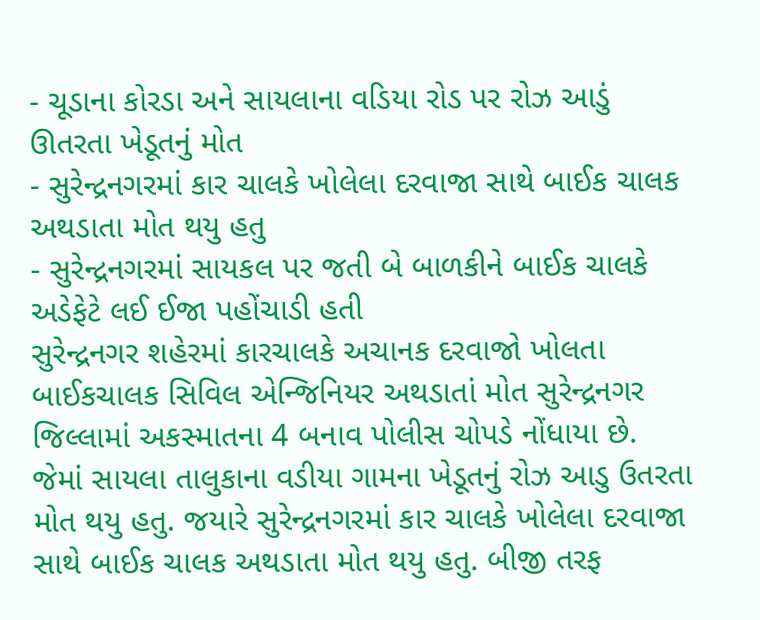- ચૂડાના કોરડા અને સાયલાના વડિયા રોડ પર રોઝ આડું ઊતરતા ખેડૂતનું મોત
- સુરેન્દ્રનગરમાં કાર ચાલકે ખોલેલા દરવાજા સાથે બાઈક ચાલક અથડાતા મોત થયુ હતુ
- સુરેન્દ્રનગરમાં સાયકલ પર જતી બે બાળકીને બાઈક ચાલકે અડેફેટે લઈ ઈજા પહોંચાડી હતી
સુરેન્દ્રનગર શહેરમાં કારચાલકે અચાનક દરવાજો ખોલતા બાઈકચાલક સિવિલ એન્જિનિયર અથડાતાં મોત સુરેન્દ્રનગર જિલ્લામાં અકસ્માતના 4 બનાવ પોલીસ ચોપડે નોંધાયા છે.
જેમાં સાયલા તાલુકાના વડીયા ગામના ખેડૂતનું રોઝ આડુ ઉતરતા મોત થયુ હતુ. જયારે સુરેન્દ્રનગરમાં કાર ચાલકે ખોલેલા દરવાજા સાથે બાઈક ચાલક અથડાતા મોત થયુ હતુ. બીજી તરફ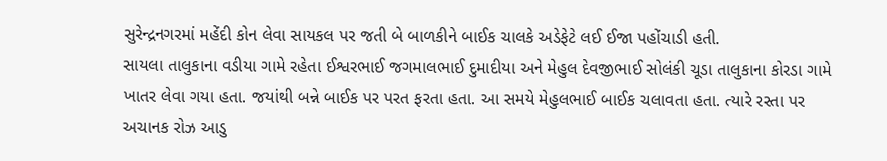સુરેન્દ્રનગરમાં મહેંદી કોન લેવા સાયકલ પર જતી બે બાળકીને બાઈક ચાલકે અડેફેટે લઈ ઈજા પહોંચાડી હતી.
સાયલા તાલુકાના વડીયા ગામે રહેતા ઈશ્વરભાઈ જગમાલભાઈ દુમાદીયા અને મેહુલ દેવજીભાઈ સોલંકી ચૂડા તાલુકાના કોરડા ગામે ખાતર લેવા ગયા હતા. જયાંથી બન્ને બાઈક પર પરત ફરતા હતા. આ સમયે મેહુલભાઈ બાઈક ચલાવતા હતા. ત્યારે રસ્તા પર અચાનક રોઝ આડુ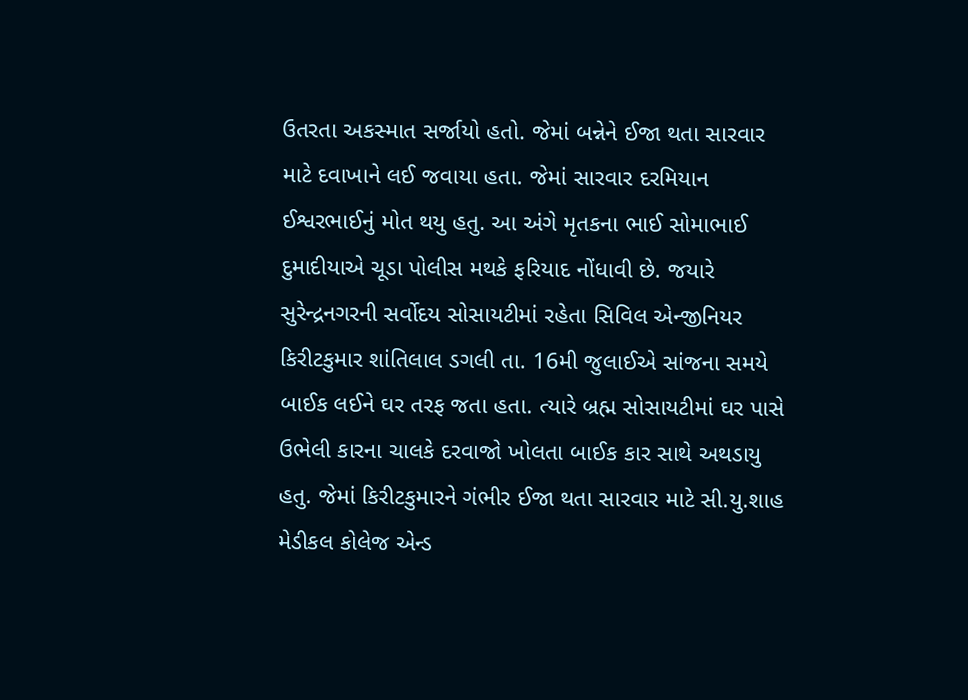ઉતરતા અકસ્માત સર્જાયો હતો. જેમાં બન્નેને ઈજા થતા સારવાર માટે દવાખાને લઈ જવાયા હતા. જેમાં સારવાર દરમિયાન ઈશ્વરભાઈનું મોત થયુ હતુ. આ અંગે મૃતકના ભાઈ સોમાભાઈ દુમાદીયાએ ચૂડા પોલીસ મથકે ફરિયાદ નોંધાવી છે. જયારે સુરેન્દ્રનગરની સર્વોદય સોસાયટીમાં રહેતા સિવિલ એન્જીનિયર કિરીટકુમાર શાંતિલાલ ડગલી તા. 16મી જુલાઈએ સાંજના સમયે બાઈક લઈને ઘર તરફ જતા હતા. ત્યારે બ્રહ્મ સોસાયટીમાં ઘર પાસે ઉભેલી કારના ચાલકે દરવાજો ખોલતા બાઈક કાર સાથે અથડાયુ હતુ. જેમાં કિરીટકુમારને ગંભીર ઈજા થતા સારવાર માટે સી.યુ.શાહ મેડીકલ કોલેજ એન્ડ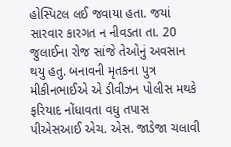હોસ્પિટલ લઈ જવાયા હતા. જયાં સારવાર કારગત ન નીવડતા તા. 20 જુલાઈના રોજ સાંજે તેઓનું અવસાન થયુ હતુ. બનાવની મૃતકના પુત્ર મીકીનભાઈએ એ ડીવીઝન પોલીસ મથકે ફરિયાદ નોંધાવતા વધુ તપાસ પીએસઆઈ એચ. એસ. જાડેજા ચલાવી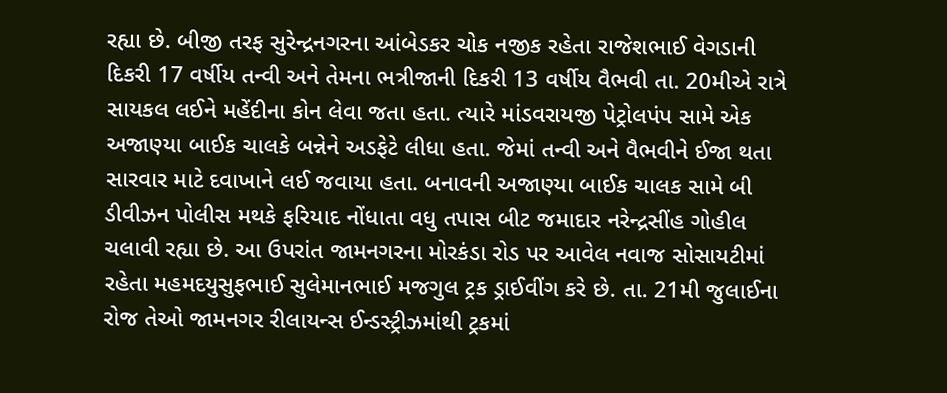રહ્યા છે. બીજી તરફ સુરેન્દ્રનગરના આંબેડકર ચોક નજીક રહેતા રાજેશભાઈ વેગડાની દિકરી 17 વર્ષીય તન્વી અને તેમના ભત્રીજાની દિકરી 13 વર્ષીય વૈભવી તા. 20મીએ રાત્રે સાયકલ લઈને મહેંદીના કોન લેવા જતા હતા. ત્યારે માંડવરાયજી પેટ્રોલપંપ સામે એક અજાણ્યા બાઈક ચાલકે બન્નેને અડફેટે લીધા હતા. જેમાં તન્વી અને વૈભવીને ઈજા થતા સારવાર માટે દવાખાને લઈ જવાયા હતા. બનાવની અજાણ્યા બાઈક ચાલક સામે બી ડીવીઝન પોલીસ મથકે ફરિયાદ નોંધાતા વધુ તપાસ બીટ જમાદાર નરેન્દ્રસીંહ ગોહીલ ચલાવી રહ્યા છે. આ ઉપરાંત જામનગરના મોરકંડા રોડ પર આવેલ નવાજ સોસાયટીમાં રહેતા મહમદયુસુફભાઈ સુલેમાનભાઈ મજગુલ ટ્રક ડ્રાઈવીંગ કરે છે. તા. 21મી જુલાઈના રોજ તેઓ જામનગર રીલાયન્સ ઈન્ડસ્ટ્રીઝમાંથી ટ્રકમાં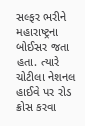સલ્ફર ભરીને મહારાષ્ટ્રના બોઈસર જતા હતા. ત્યારે ચોટીલા નેશનલ હાઈવે પર રોડ ક્રોસ કરવા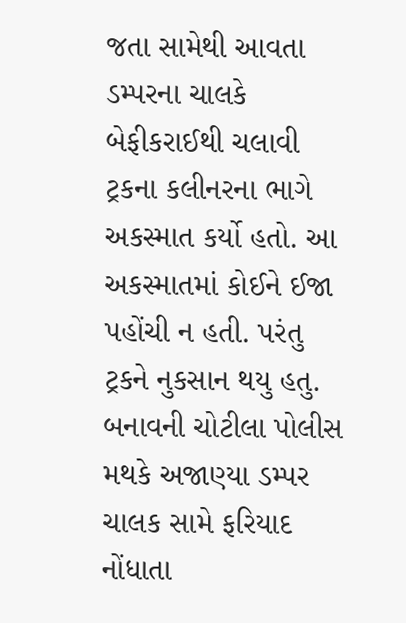જતા સામેથી આવતા ડમ્પરના ચાલકે બેફીકરાઈથી ચલાવી ટ્રકના કલીનરના ભાગે અકસ્માત કર્યો હતો. આ અકસ્માતમાં કોઈને ઈજા પહોંચી ન હતી. પરંતુ ટ્રકને નુકસાન થયુ હતુ. બનાવની ચોટીલા પોલીસ મથકે અજાણ્યા ડમ્પર ચાલક સામે ફરિયાદ નોંધાતા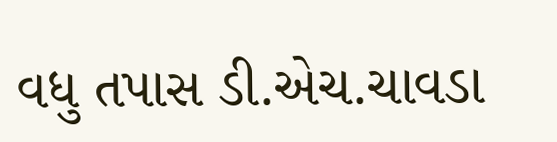વધુ તપાસ ડી.એચ.ચાવડા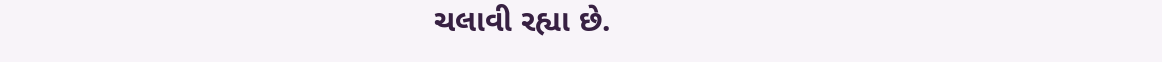ચલાવી રહ્યા છે.